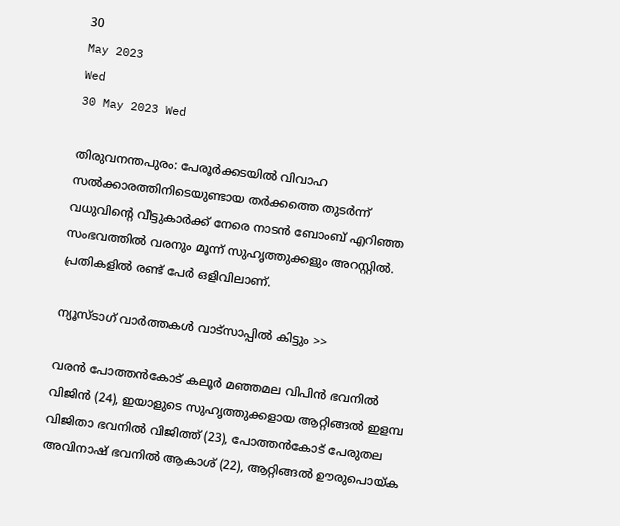30
May 2023
Wed
30 May 2023 Wed

തിരുവനന്തപുരം: പേരൂർക്കടയിൽ വിവാഹ സല്‍ക്കാരത്തിനിടെയുണ്ടായ തര്‍ക്കത്തെ തുടര്‍ന്ന് വധുവിന്റെ വീട്ടുകാര്‍ക്ക് നേരെ നാടന്‍ ബോംബ് എറിഞ്ഞ സംഭവത്തില്‍ വരനും മൂന്ന് സുഹൃത്തുക്കളും അറസ്റ്റില്‍. പ്രതികളിൽ രണ്ട് പേർ ഒളിവിലാണ്.

ന്യൂസ്ടാഗ് വാര്‍ത്തകള്‍ വാട്‌സാപ്പില്‍ കിട്ടും >>

വരന്‍ പോത്തന്‍കോട് കലൂര്‍ മഞ്ഞമല വിപിന്‍ ഭവനില്‍ വിജിന്‍ (24), ഇയാളുടെ സുഹൃത്തുക്കളായ ആറ്റിങ്ങല്‍ ഇളമ്പ വിജിതാ ഭവനില്‍ വിജിത്ത് (23), പോത്തന്‍കോട് പേരുതല അവിനാഷ് ഭവനില്‍ ആകാശ് (22), ആറ്റിങ്ങല്‍ ഊരുപൊയ്ക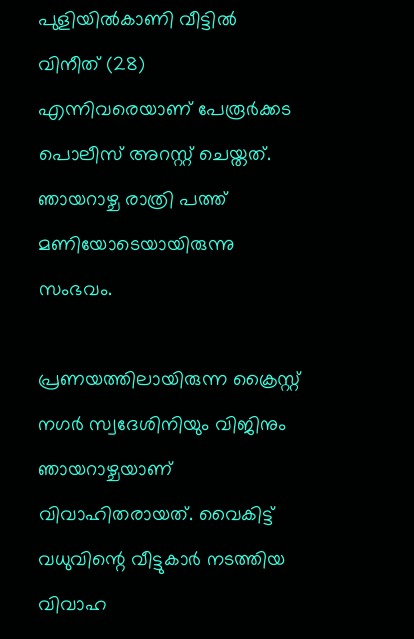പുളിയില്‍കാണി വീട്ടില്‍ വിനീത് (28) എന്നിവരെയാണ് പേരൂര്‍ക്കട പൊലീസ് അറസ്റ്റ് ചെയ്തത്. ഞായറാഴ്ച രാത്രി പത്ത് മണിയോടെയായിരുന്നു സംഭവം.

പ്രണയത്തിലായിരുന്ന ക്രൈസ്റ്റ് നഗർ സ്വദേശിനിയും വിജിനും ഞായറാഴ്ചയാണ് വിവാഹിതരായത്. വൈകിട്ട് വധുവിന്റെ വീട്ടുകാർ നടത്തിയ വിവാഹ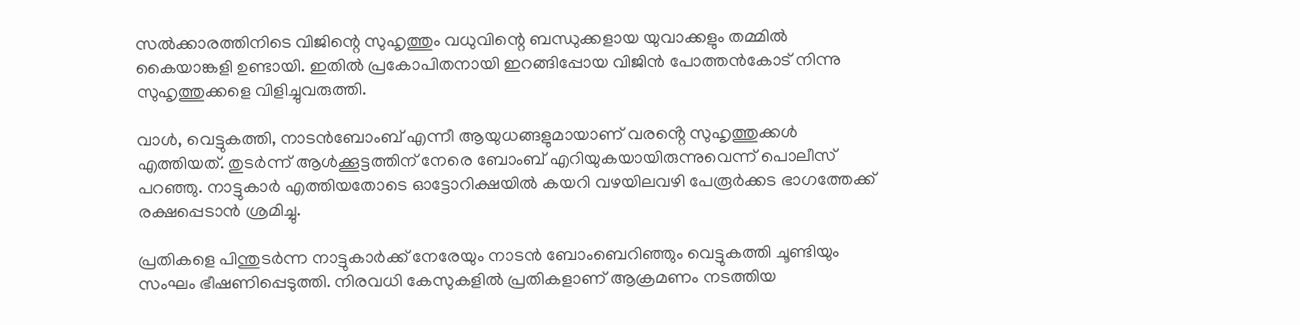സൽക്കാരത്തിനിടെ വിജിന്റെ സുഹൃത്തും വധുവിന്റെ ബന്ധുക്കളായ യുവാക്കളും തമ്മിൽ കൈയാങ്കളി ഉണ്ടായി. ഇതിൽ പ്രകോപിതനായി ഇറങ്ങിപ്പോയ വിജിൻ പോത്തൻകോട് നിന്നു സുഹൃത്തുക്കളെ വിളിച്ചുവരുത്തി.

വാൾ, വെട്ടുകത്തി, നാടൻബോംബ് എന്നീ ആയുധങ്ങളുമായാണ് വരൻ്റെ സുഹൃത്തുക്കൾ എത്തിയത്. തുടർന്ന് ആൾക്കൂട്ടത്തിന് നേരെ ബോംബ് എറിയുകയായിരുന്നുവെന്ന് പൊലീസ് പറഞ്ഞു. നാട്ടുകാർ എത്തിയതോടെ ഓട്ടോറിക്ഷയിൽ കയറി വഴയിലവഴി പേരൂർക്കട ഭാഗത്തേക്ക് രക്ഷപ്പെടാൻ ശ്രമിച്ചു.

പ്രതികളെ പിന്തുടർന്ന നാട്ടുകാർക്ക് നേരേയും നാടൻ ബോംബെറിഞ്ഞും വെട്ടുകത്തി ചൂണ്ടിയും സംഘം ഭീഷണിപ്പെടുത്തി. നിരവധി കേസുകളിൽ പ്രതികളാണ് ആക്രമണം നടത്തിയ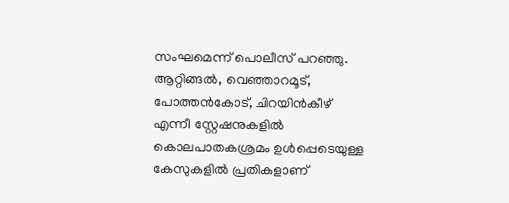സംഘമെന്ന് പൊലീസ് പറഞ്ഞു. ആറ്റിങ്ങൽ, വെഞ്ഞാറമൂട്, പോത്തൻകോട്, ചിറയിൻകീഴ് എന്നീ സ്റ്റേഷനുകളിൽ കൊലപാതകശ്രമം ഉൾപ്പെടെയുള്ള കേസുകളിൽ പ്രതികളാണ്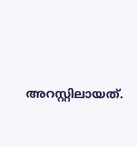അറസ്റ്റിലായത്.